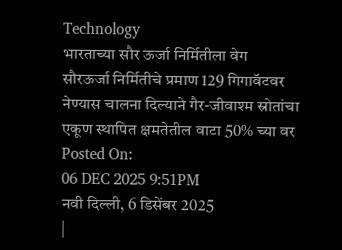Technology
भारताच्या सौर ऊर्जा निर्मितीला वेग
सौरऊर्जा निर्मितीचे प्रमाण 129 गिगावॅटवर नेण्यास चालना दिल्याने गैर-जीवाश्म स्रोतांचा एकूण स्थापित क्षमतेतील वाटा 50% च्या वर
Posted On:
06 DEC 2025 9:51PM
नवी दिल्ली, 6 डिसेंबर 2025
|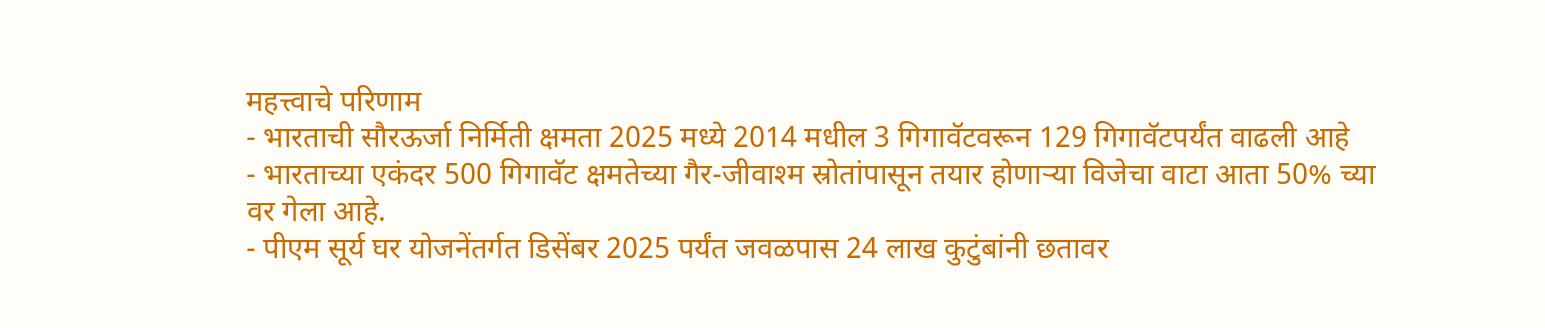महत्त्वाचे परिणाम
- भारताची सौरऊर्जा निर्मिती क्षमता 2025 मध्ये 2014 मधील 3 गिगावॅटवरून 129 गिगावॅटपर्यंत वाढली आहे
- भारताच्या एकंदर 500 गिगावॅट क्षमतेच्या गैर-जीवाश्म स्रोतांपासून तयार होणाऱ्या विजेचा वाटा आता 50% च्या वर गेला आहे.
- पीएम सूर्य घर योजनेंतर्गत डिसेंबर 2025 पर्यंत जवळपास 24 लाख कुटुंबांनी छतावर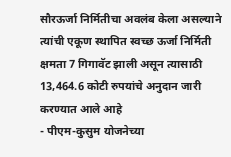सौरऊर्जा निर्मितीचा अवलंब केला असल्याने त्यांची एकूण स्थापित स्वच्छ ऊर्जा निर्मिती क्षमता 7 गिगावॅट झाली असून त्यासाठी 13,464.6 कोटी रुपयांचे अनुदान जारी करण्यात आले आहे
- पीएम-कुसुम योजनेच्या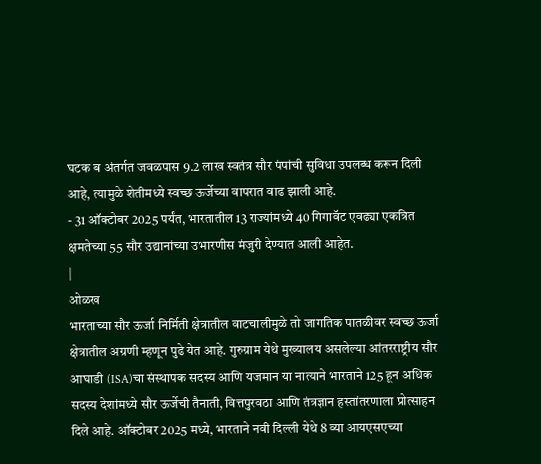घटक ब अंतर्गत जवळपास 9.2 लाख स्वतंत्र सौर पंपांची सुविधा उपलब्ध करून दिली आहे, त्यामुळे शेतीमध्ये स्वच्छ ऊर्जेच्या वापरात वाढ झाली आहे.
- 31 ऑक्टोबर 2025 पर्यंत, भारतातील 13 राज्यांमध्ये 40 गिगावॅट एवढ्या एकत्रित क्षमतेच्या 55 सौर उद्यानांच्या उभारणीस मंजुरी देण्यात आली आहेत.
|
ओळख
भारताच्या सौर ऊर्जा निर्मिती क्षेत्रातील वाटचालीमुळे तो जागतिक पातळीवर स्वच्छ ऊर्जा क्षेत्रातील अग्रणी म्हणून पुढे येत आहे. गुरुग्राम येथे मुख्यालय असलेल्या आंतरराष्ट्रीय सौर आघाडी (ISA)चा संस्थापक सदस्य आणि यजमान या नात्याने भारताने 125 हून अधिक सदस्य देशांमध्ये सौर ऊर्जेची तैनाती, वित्तपुरवठा आणि तंत्रज्ञान हस्तांतरणाला प्रोत्साहन दिले आहे. ऑक्टोबर 2025 मध्ये, भारताने नवी दिल्ली येथे 8 व्या आयएसएच्या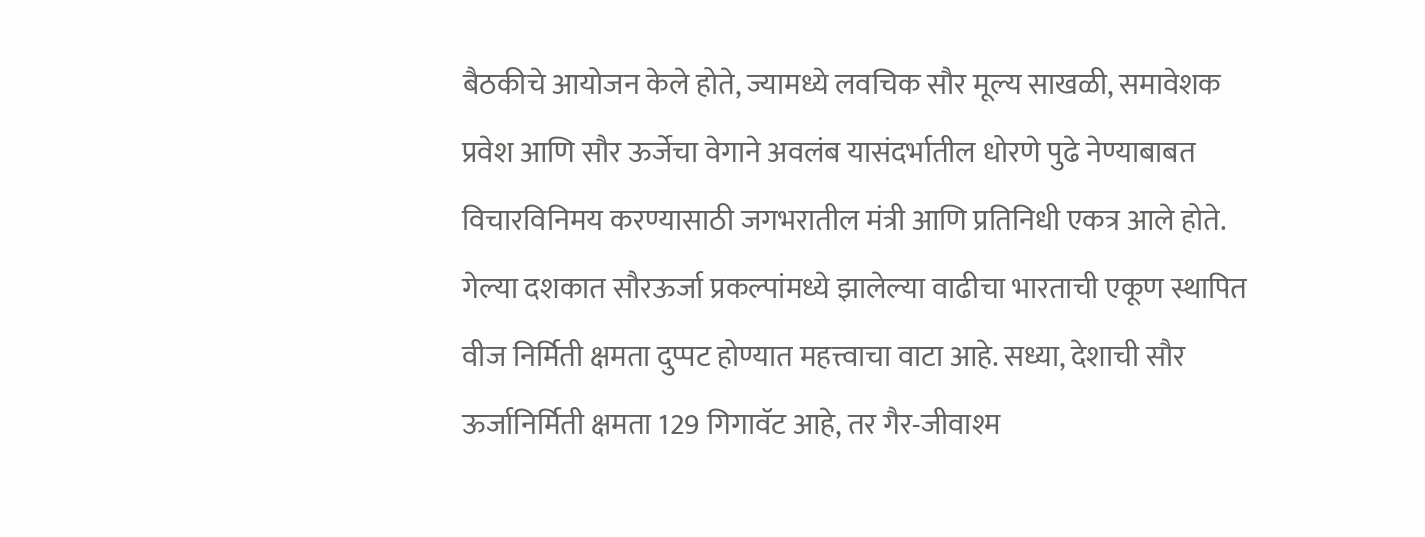बैठकीचे आयोजन केले होते, ज्यामध्ये लवचिक सौर मूल्य साखळी, समावेशक प्रवेश आणि सौर ऊर्जेचा वेगाने अवलंब यासंदर्भातील धोरणे पुढे नेण्याबाबत विचारविनिमय करण्यासाठी जगभरातील मंत्री आणि प्रतिनिधी एकत्र आले होते.
गेल्या दशकात सौरऊर्जा प्रकल्पांमध्ये झालेल्या वाढीचा भारताची एकूण स्थापित वीज निर्मिती क्षमता दुप्पट होण्यात महत्त्वाचा वाटा आहे. सध्या, देशाची सौर ऊर्जानिर्मिती क्षमता 129 गिगावॅट आहे, तर गैर-जीवाश्म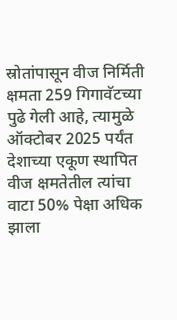स्रोतांपासून वीज निर्मिती क्षमता 259 गिगावॅटच्या पुढे गेली आहे, त्यामुळे ऑक्टोबर 2025 पर्यंत देशाच्या एकूण स्थापित वीज क्षमतेतील त्यांचा वाटा 50% पेक्षा अधिक झाला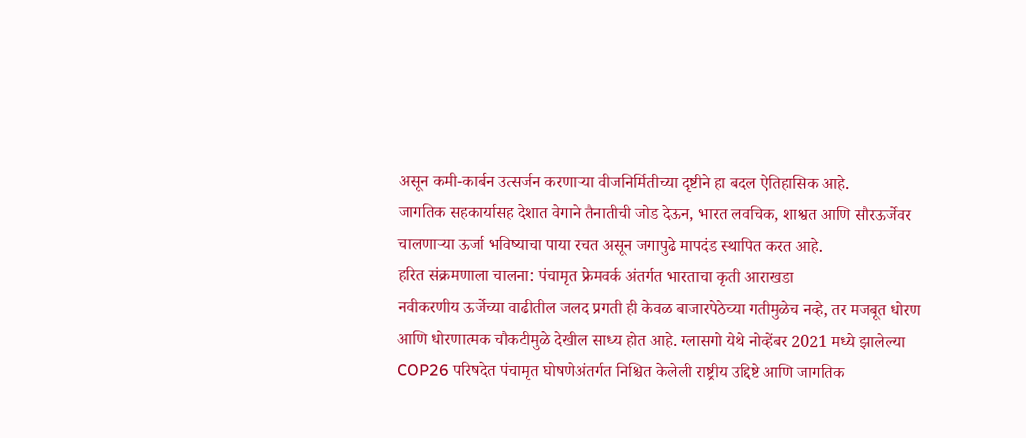असून कमी-कार्बन उत्सर्जन करणाऱ्या वीजनिर्मितीच्या दृष्टीने हा बदल ऐतिहासिक आहे.
जागतिक सहकार्यासह देशात वेगाने तैनातीची जोड देऊन, भारत लवचिक, शाश्वत आणि सौरऊर्जेवर चालणाऱ्या ऊर्जा भविष्याचा पाया रचत असून जगापुढे मापदंड स्थापित करत आहे.
हरित संक्रमणाला चालना: पंचामृत फ्रेमवर्क अंतर्गत भारताचा कृती आराखडा
नवीकरणीय ऊर्जेच्या वाढीतील जलद प्रगती ही केवळ बाजारपेठेच्या गतीमुळेच नव्हे, तर मजबूत धोरण आणि धोरणात्मक चौकटीमुळे देखील साध्य होत आहे. ग्लासगो येथे नोव्हेंबर 2021 मध्ये झालेल्या COP26 परिषदेत पंचामृत घोषणेअंतर्गत निश्चित केलेली राष्ट्रीय उद्दिष्टे आणि जागतिक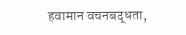हवामान वचनबद्धता,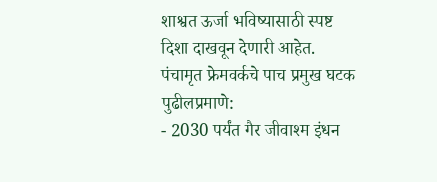शाश्वत ऊर्जा भविष्यासाठी स्पष्ट दिशा दाखवून देणारी आहेत.
पंचामृत फ्रेमवर्कचे पाच प्रमुख घटक पुढीलप्रमाणे:
- 2030 पर्यंत गैर जीवाश्म इंधन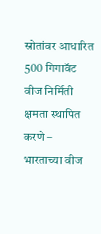स्रोतांवर आधारित 500 गिगावॅट वीज निर्मिती क्षमता स्थापित करणे – भारताच्या वीज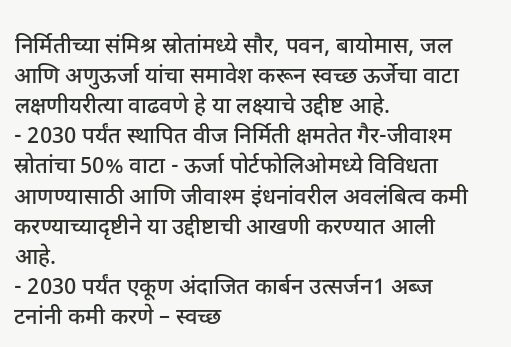निर्मितीच्या संमिश्र स्रोतांमध्ये सौर, पवन, बायोमास, जल आणि अणुऊर्जा यांचा समावेश करून स्वच्छ ऊर्जेचा वाटा लक्षणीयरीत्या वाढवणे हे या लक्ष्याचे उद्दीष्ट आहे.
- 2030 पर्यंत स्थापित वीज निर्मिती क्षमतेत गैर-जीवाश्म स्रोतांचा 50% वाटा - ऊर्जा पोर्टफोलिओमध्ये विविधता आणण्यासाठी आणि जीवाश्म इंधनांवरील अवलंबित्व कमी करण्याच्यादृष्टीने या उद्दीष्टाची आखणी करण्यात आली आहे.
- 2030 पर्यंत एकूण अंदाजित कार्बन उत्सर्जन1 अब्ज टनांनी कमी करणे – स्वच्छ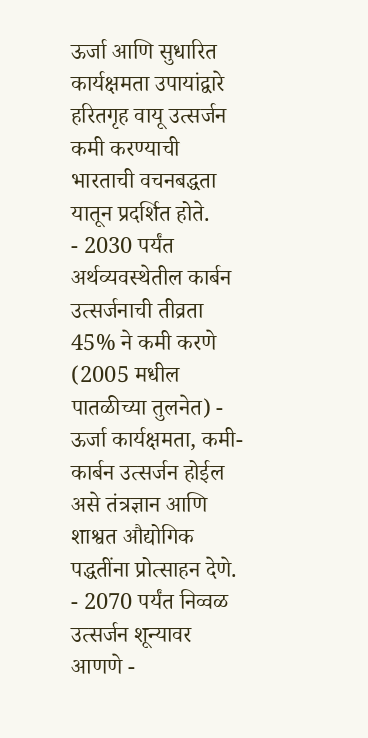ऊर्जा आणि सुधारित कार्यक्षमता उपायांद्वारे हरितगृह वायू उत्सर्जन कमी करण्याची भारताची वचनबद्धता यातून प्रदर्शित होते.
- 2030 पर्यंत अर्थव्यवस्थेतील कार्बन उत्सर्जनाची तीव्रता 45% ने कमी करणे (2005 मधील पातळीच्या तुलनेत) - ऊर्जा कार्यक्षमता, कमी-कार्बन उत्सर्जन होईल असे तंत्रज्ञान आणि शाश्वत औद्योगिक पद्धतींना प्रोत्साहन देणे.
- 2070 पर्यंत निव्वळ उत्सर्जन शून्यावर आणणे -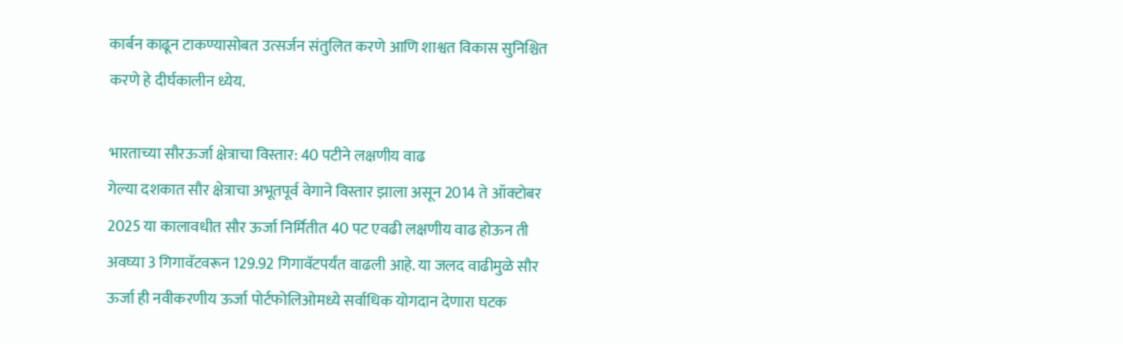कार्बन काढून टाकण्यासोबत उत्सर्जन संतुलित करणे आणि शाश्वत विकास सुनिश्चित करणे हे दीर्घकालीन ध्येय.

भारताच्या सौरऊर्जा क्षेत्राचा विस्तार: 40 पटीने लक्षणीय वाढ
गेल्या दशकात सौर क्षेत्राचा अभूतपूर्व वेगाने विस्तार झाला असून 2014 ते ऑक्टोबर 2025 या कालावधीत सौर ऊर्जा निर्मितीत 40 पट एवढी लक्षणीय वाढ होऊन ती अवघ्या 3 गिगावॅटवरून 129.92 गिगावॅटपर्यंत वाढली आहे. या जलद वाढीमुळे सौर ऊर्जा ही नवीकरणीय ऊर्जा पोर्टफोलिओमध्ये सर्वाधिक योगदान देणारा घटक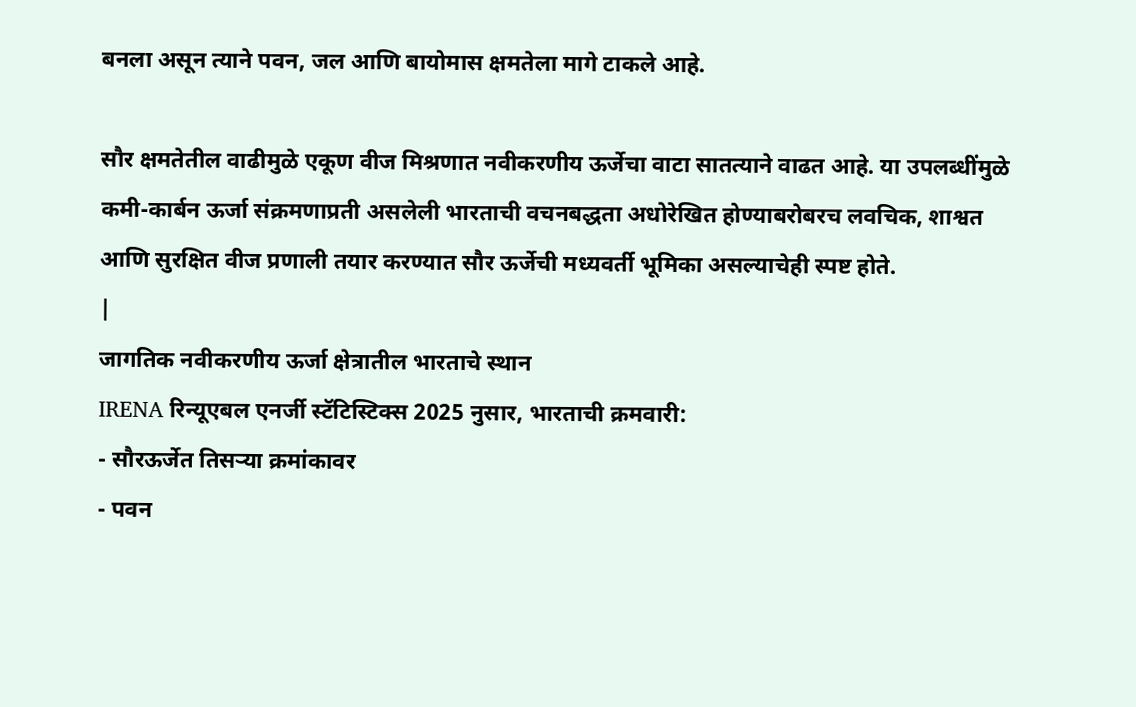बनला असून त्याने पवन, जल आणि बायोमास क्षमतेला मागे टाकले आहे.

सौर क्षमतेतील वाढीमुळे एकूण वीज मिश्रणात नवीकरणीय ऊर्जेचा वाटा सातत्याने वाढत आहे. या उपलब्धींमुळे कमी-कार्बन ऊर्जा संक्रमणाप्रती असलेली भारताची वचनबद्धता अधोरेखित होण्याबरोबरच लवचिक, शाश्वत आणि सुरक्षित वीज प्रणाली तयार करण्यात सौर ऊर्जेची मध्यवर्ती भूमिका असल्याचेही स्पष्ट होते.
|
जागतिक नवीकरणीय ऊर्जा क्षेत्रातील भारताचे स्थान
IRENA रिन्यूएबल एनर्जी स्टॅटिस्टिक्स 2025 नुसार, भारताची क्रमवारी:
- सौरऊर्जेत तिसऱ्या क्रमांकावर
- पवन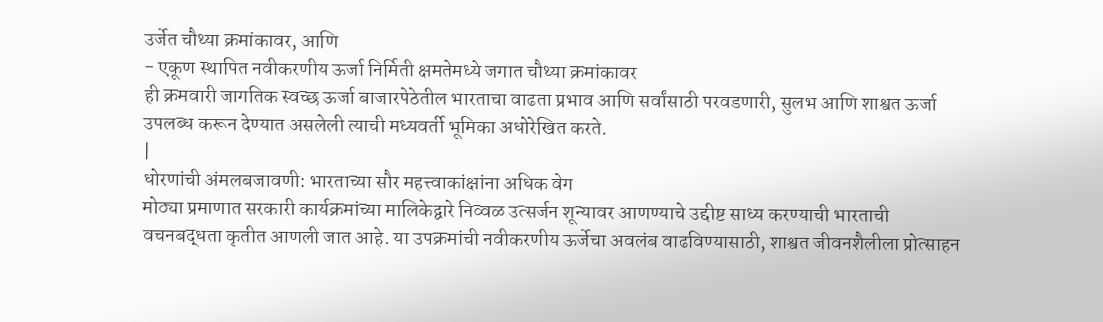उर्जेत चौथ्या क्रमांकावर, आणि
- एकूण स्थापित नवीकरणीय ऊर्जा निर्मिती क्षमतेमध्ये जगात चौथ्या क्रमांकावर
ही क्रमवारी जागतिक स्वच्छ ऊर्जा बाजारपेठेतील भारताचा वाढता प्रभाव आणि सर्वांसाठी परवडणारी, सुलभ आणि शाश्वत ऊर्जा उपलब्ध करून देण्यात असलेली त्याची मध्यवर्ती भूमिका अधोरेखित करते.
|
धोरणांची अंमलबजावणी: भारताच्या सौर महत्त्वाकांक्षांना अधिक वेग
मोठ्या प्रमाणात सरकारी कार्यक्रमांच्या मालिकेद्वारे निव्वळ उत्सर्जन शून्यावर आणण्याचे उद्दीष्ट साध्य करण्याची भारताची वचनबद्धता कृतीत आणली जात आहे. या उपक्रमांची नवीकरणीय ऊर्जेचा अवलंब वाढविण्यासाठी, शाश्वत जीवनशैलीला प्रोत्साहन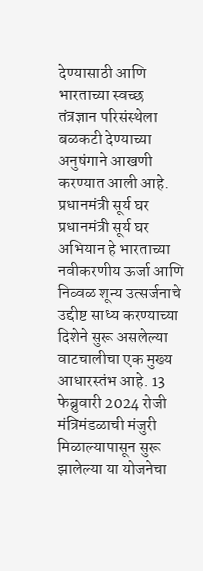देण्यासाठी आणि भारताच्या स्वच्छ तंत्रज्ञान परिसंस्थेला बळकटी देण्याच्या अनुषंगाने आखणी करण्यात आली आहे.
प्रधानमंत्री सूर्य घर
प्रधानमंत्री सूर्य घर अभियान हे भारताच्या नवीकरणीय ऊर्जा आणि निव्वळ शून्य उत्सर्जनाचे उद्दीष्ट साध्य करण्याच्या दिशेने सुरू असलेल्या वाटचालीचा एक मुख्य आधारस्तंभ आहे. 13 फेब्रुवारी 2024 रोजी मंत्रिमंडळाची मंजुरी मिळाल्यापासून सुरू झालेल्या या योजनेचा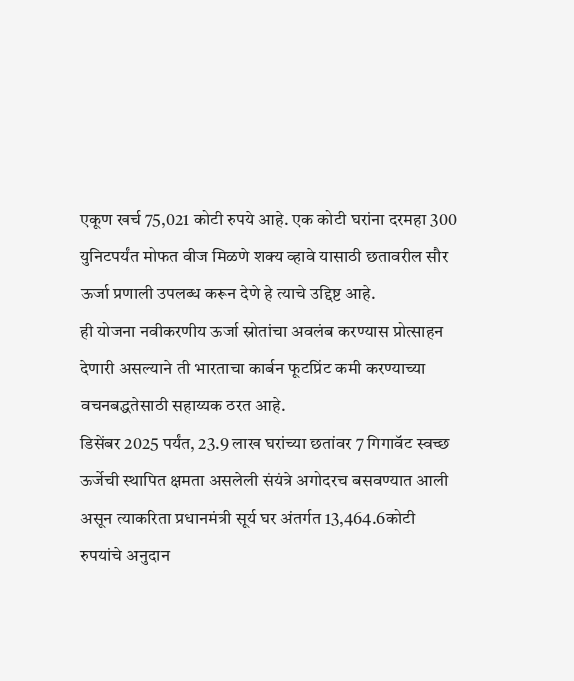एकूण खर्च 75,021 कोटी रुपये आहे. एक कोटी घरांना दरमहा 300 युनिटपर्यंत मोफत वीज मिळणे शक्य व्हावे यासाठी छतावरील सौर ऊर्जा प्रणाली उपलब्ध करून देणे हे त्याचे उद्दिष्ट आहे.
ही योजना नवीकरणीय ऊर्जा स्रोतांचा अवलंब करण्यास प्रोत्साहन देणारी असल्याने ती भारताचा कार्बन फूटप्रिंट कमी करण्याच्या वचनबद्धतेसाठी सहाय्यक ठरत आहे.
डिसेंबर 2025 पर्यंत, 23.9 लाख घरांच्या छतांवर 7 गिगावॅट स्वच्छ ऊर्जेची स्थापित क्षमता असलेली संयंत्रे अगोदरच बसवण्यात आली असून त्याकरिता प्रधानमंत्री सूर्य घर अंतर्गत 13,464.6कोटी रुपयांचे अनुदान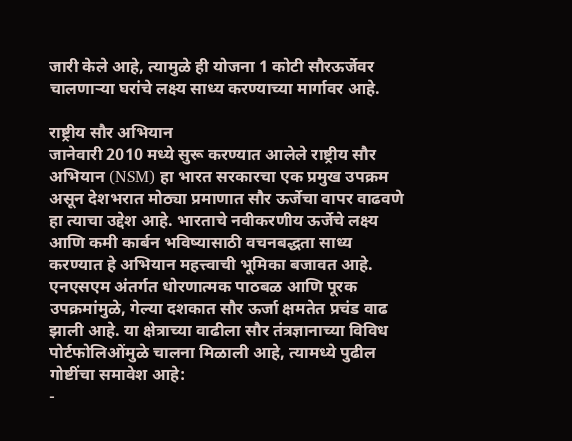जारी केले आहे, त्यामुळे ही योजना 1 कोटी सौरऊर्जेवर चालणाऱ्या घरांचे लक्ष्य साध्य करण्याच्या मार्गावर आहे.

राष्ट्रीय सौर अभियान
जानेवारी 2010 मध्ये सुरू करण्यात आलेले राष्ट्रीय सौर अभियान (NSM) हा भारत सरकारचा एक प्रमुख उपक्रम असून देशभरात मोठ्या प्रमाणात सौर ऊर्जेचा वापर वाढवणे हा त्याचा उद्देश आहे. भारताचे नवीकरणीय ऊर्जेचे लक्ष्य आणि कमी कार्बन भविष्यासाठी वचनबद्धता साध्य करण्यात हे अभियान महत्त्वाची भूमिका बजावत आहे.
एनएसएम अंतर्गत धोरणात्मक पाठबळ आणि पूरक उपक्रमांमुळे, गेल्या दशकात सौर ऊर्जा क्षमतेत प्रचंड वाढ झाली आहे. या क्षेत्राच्या वाढीला सौर तंत्रज्ञानाच्या विविध पोर्टफोलिओंमुळे चालना मिळाली आहे, त्यामध्ये पुढील गोष्टींचा समावेश आहे:
-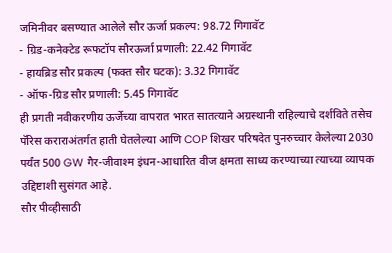जमिनीवर बसण्यात आलेले सौर ऊर्जा प्रकल्प: 98.72 गिगावॅट
- ग्रिड-कनेक्टेड रूफटॉप सौरऊर्जा प्रणाली: 22.42 गिगावॅट
- हायब्रिड सौर प्रकल्प (फक्त सौर घटक): 3.32 गिगावॅट
- ऑफ-ग्रिड सौर प्रणाली: 5.45 गिगावॅट
ही प्रगती नवीकरणीय ऊर्जेच्या वापरात भारत सातत्याने अग्रस्थानी राहिल्याचे दर्शविते तसेच पॅरिस कराराअंतर्गत हाती घेतलेल्या आणि COP शिखर परिषदेत पुनरुच्चार केलेल्या 2030 पर्यंत 500 GW गैर-जीवाश्म इंधन-आधारित वीज क्षमता साध्य करण्याच्या त्याच्या व्यापक उद्दिष्टाशी सुसंगत आहे.
सौर पीव्हीसाठी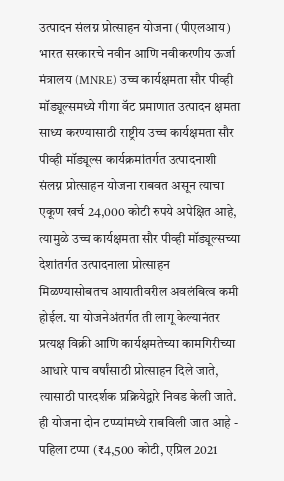उत्पादन संलग्न प्रोत्साहन योजना (पीएलआय)
भारत सरकारचे नवीन आणि नवीकरणीय ऊर्जा मंत्रालय (MNRE) उच्च कार्यक्षमता सौर पीव्ही मॉड्यूल्समध्ये गीगा वॅट प्रमाणात उत्पादन क्षमता साध्य करण्यासाठी राष्ट्रीय उच्च कार्यक्षमता सौर पीव्ही मॉड्यूल्स कार्यक्रमांतर्गत उत्पादनाशी संलग्न प्रोत्साहन योजना राबवत असून त्याचा एकूण खर्च 24,000 कोटी रुपये अपेक्षित आहे, त्यामुळे उच्च कार्यक्षमता सौर पीव्ही मॉड्यूल्सच्या देशांतर्गत उत्पादनाला प्रोत्साहन मिळण्यासोबतच आयातीवरील अवलंबित्व कमी होईल. या योजनेअंतर्गत ती लागू केल्यानंतर प्रत्यक्ष विक्री आणि कार्यक्षमतेच्या कामगिरीच्या आधारे पाच वर्षांसाठी प्रोत्साहन दिले जाते, त्यासाठी पारदर्शक प्रक्रियेद्वारे निवड केली जाते. ही योजना दोन टप्प्यांमध्ये राबविली जात आहे - पहिला टप्पा (₹4,500 कोटी, एप्रिल 2021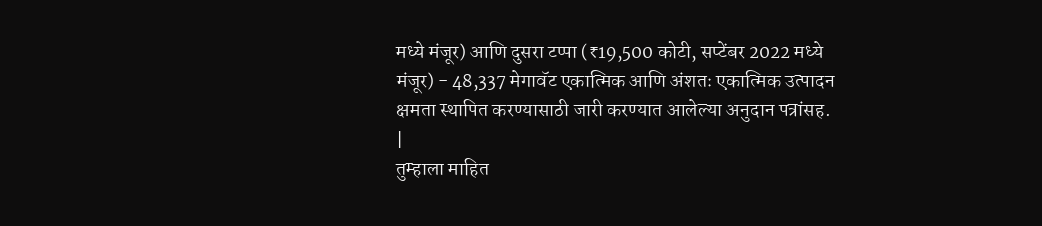मध्ये मंजूर) आणि दुसरा टप्पा (₹19,500 कोटी, सप्टेंबर 2022 मध्ये मंजूर) - 48,337 मेगावॅट एकात्मिक आणि अंशतः एकात्मिक उत्पादन क्षमता स्थापित करण्यासाठी जारी करण्यात आलेल्या अनुदान पत्रांसह.
|
तुम्हाला माहित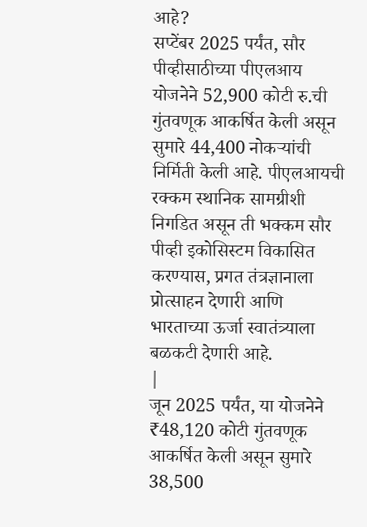आहे?
सप्टेंबर 2025 पर्यंत, सौर पीव्हीसाठीच्या पीएलआय योजनेने 52,900 कोटी रु.ची गुंतवणूक आकर्षित केली असून सुमारे 44,400 नोकऱ्यांची निर्मिती केली आहे. पीएलआयची रक्कम स्थानिक सामग्रीशी निगडित असून ती भक्कम सौर पीव्ही इकोसिस्टम विकासित करण्यास, प्रगत तंत्रज्ञानाला प्रोत्साहन देणारी आणि भारताच्या ऊर्जा स्वातंत्र्याला बळकटी देणारी आहे.
|
जून 2025 पर्यंत, या योजनेने ₹48,120 कोटी गुंतवणूक आकर्षित केली असून सुमारे 38,500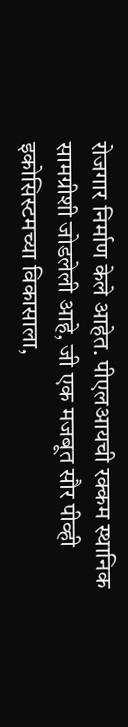रोजगार निर्माण केले आहेत. पीएलआयची रक्कम स्थानिक सामग्रीशी जोडलेली आहे, जी एक मजबूत सौर पीव्ही इकोसिस्टमच्या विकासाला,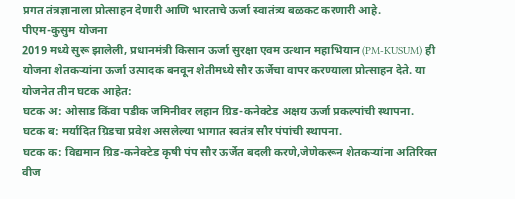प्रगत तंत्रज्ञानाला प्रोत्साहन देणारी आणि भारताचे ऊर्जा स्वातंत्र्य बळकट करणारी आहे.
पीएम-कुसुम योजना
2019 मध्ये सुरू झालेली, प्रधानमंत्री किसान ऊर्जा सुरक्षा एवम उत्थान महाभियान (PM-KUSUM) ही योजना शेतकऱ्यांना ऊर्जा उत्पादक बनवून शेतीमध्ये सौर ऊर्जेचा वापर करण्याला प्रोत्साहन देते. या योजनेत तीन घटक आहेत:
घटक अ: ओसाड किंवा पडीक जमिनीवर लहान ग्रिड-कनेक्टेड अक्षय ऊर्जा प्रकल्पांची स्थापना.
घटक ब: मर्यादित ग्रिडचा प्रवेश असलेल्या भागात स्वतंत्र सौर पंपांची स्थापना.
घटक क: विद्यमान ग्रिड-कनेक्टेड कृषी पंप सौर ऊर्जेत बदली करणे,जेणेकरून शेतकऱ्यांना अतिरिक्त वीज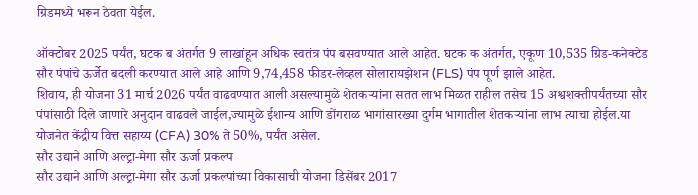ग्रिडमध्ये भरून ठेवता येईल.

ऑक्टोबर 2025 पर्यंत, घटक ब अंतर्गत 9 लाखांहून अधिक स्वतंत्र पंप बसवण्यात आले आहेत. घटक क अंतर्गत, एकूण 10,535 ग्रिड-कनेक्टेड सौर पंपांचे ऊर्जेत बदली करण्यात आले आहे आणि 9,74,458 फीडर-लेव्हल सोलारायझेशन (FLS) पंप पूर्ण झाले आहेत.
शिवाय, ही योजना 31 मार्च 2026 पर्यंत वाढवण्यात आली असल्यामुळे शेतकऱ्यांना सतत लाभ मिळत राहील तसेच 15 अश्वशक्तीपर्यंतच्या सौर पंपांसाठी दिले जाणारे अनुदान वाढवले जाईल,ज्यामुळे ईशान्य आणि डोंगराळ भागांसारख्या दुर्गम भागातील शेतकऱ्यांना लाभ त्याचा होईल.या योजनेत केंद्रीय वित्त सहाय्य (CFA) 30% ते 50%, पर्यंत असेल.
सौर उद्याने आणि अल्ट्रा-मेगा सौर ऊर्जा प्रकल्प
सौर उद्याने आणि अल्ट्रा-मेगा सौर ऊर्जा प्रकल्पांच्या विकासाची योजना डिसेंबर 2017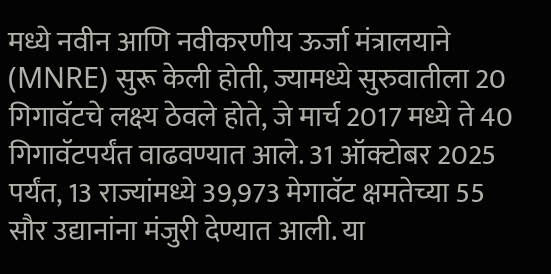मध्ये नवीन आणि नवीकरणीय ऊर्जा मंत्रालयाने (MNRE) सुरू केली होती, ज्यामध्ये सुरुवातीला 20 गिगावॅटचे लक्ष्य ठेवले होते, जे मार्च 2017 मध्ये ते 40 गिगावॅटपर्यंत वाढवण्यात आले. 31 ऑक्टोबर 2025 पर्यंत, 13 राज्यांमध्ये 39,973 मेगावॅट क्षमतेच्या 55 सौर उद्यानांना मंजुरी देण्यात आली. या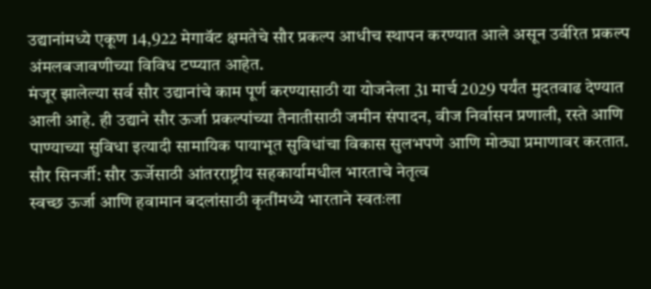उद्यानांमध्ये एकूण 14,922 मेगावॅट क्षमतेचे सौर प्रकल्प आधीच स्थापन करण्यात आले असून उर्वरित प्रकल्प अंमलबजावणीच्या विविध टप्प्यात आहेत.
मंजूर झालेल्या सर्व सौर उद्यानांचे काम पूर्ण करण्यासाठी या योजनेला 31 मार्च 2029 पर्यंत मुदतवाढ देण्यात आली आहे. ही उद्याने सौर ऊर्जा प्रकल्पांच्या तैनातीसाठी जमीन संपादन, वीज निर्वासन प्रणाली, रस्ते आणि पाण्याच्या सुविधा इत्यादी सामायिक पायाभूत सुविधांचा विकास सुलभपणे आणि मोठ्या प्रमाणावर करतात.
सौर सिनर्जी: सौर ऊर्जेसाठी आंतरराष्ट्रीय सहकार्यामधील भारताचे नेतृत्व
स्वच्छ ऊर्जा आणि हवामान बदलांसाठी कृतींमध्ये भारताने स्वतःला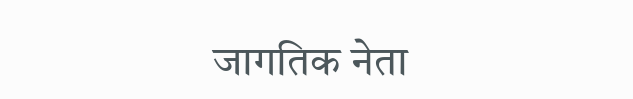जागतिक नेता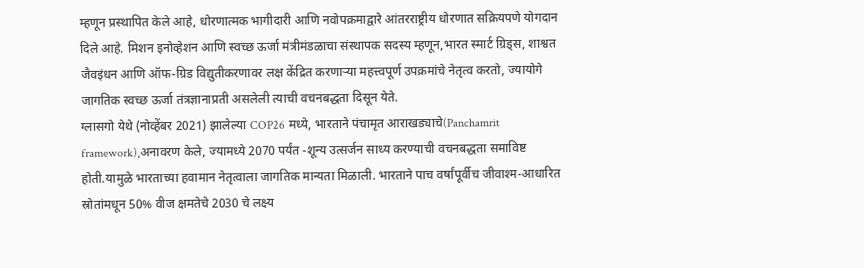म्हणून प्रस्थापित केले आहे, धोरणात्मक भागीदारी आणि नवोपक्रमाद्वारे आंतरराष्ट्रीय धोरणात सक्रियपणे योगदान दिले आहे. मिशन इनोव्हेशन आणि स्वच्छ ऊर्जा मंत्रीमंडळाचा संस्थापक सदस्य म्हणून,भारत स्मार्ट ग्रिड्स, शाश्वत जैवइंधन आणि ऑफ-ग्रिड विद्युतीकरणावर लक्ष केंद्रित करणाऱ्या महत्त्वपूर्ण उपक्रमांचे नेतृत्व करतो, ज्यायोगे जागतिक स्वच्छ ऊर्जा तंत्रज्ञानाप्रती असलेली त्याची वचनबद्धता दिसून येते.
ग्लासगो येथे (नोव्हेंबर 2021) झालेल्या COP26 मध्ये, भारताने पंचामृत आराखड्याचे(Panchamrit framework),अनावरण केले, ज्यामध्ये 2070 पर्यंत -शून्य उत्सर्जन साध्य करण्याची वचनबद्धता समाविष्ट होती.यामुळे भारताच्या हवामान नेतृत्वाला जागतिक मान्यता मिळाली. भारताने पाच वर्षांपूर्वीच जीवाश्म-आधारित स्रोतांमधून 50% वीज क्षमतेचे 2030 चे लक्ष्य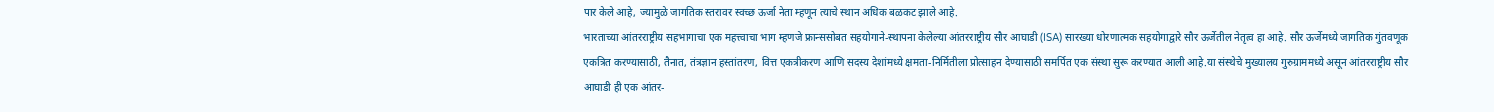पार केले आहे, ज्यामुळे जागतिक स्तरावर स्वच्छ ऊर्जा नेता म्हणून त्याचे स्थान अधिक बळकट झाले आहे.
भारताच्या आंतरराष्ट्रीय सहभागाचा एक महत्त्वाचा भाग म्हणजे फ्रान्ससोबत सहयोगाने-स्थापना केलेल्या आंतरराष्ट्रीय सौर आघाडी (ISA) सारख्या धोरणात्मक सहयोगाद्वारे सौर ऊर्जेतील नेतृत्व हा आहे. सौर ऊर्जेमध्ये जागतिक गुंतवणूक एकत्रित करण्यासाठी, तैनात, तंत्रज्ञान हस्तांतरण, वित्त एकत्रीकरण आणि सदस्य देशांमध्ये क्षमता-निर्मितीला प्रोत्साहन देण्यासाठी समर्पित एक संस्था सुरू करण्यात आली आहे.या संस्थेचे मुख्यालय गुरुग्राममध्ये असून आंतरराष्ट्रीय सौर आघाडी ही एक आंतर-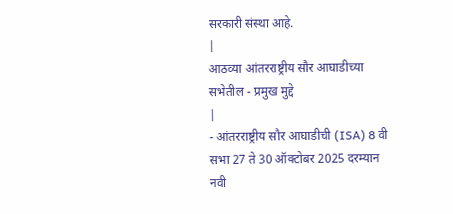सरकारी संस्था आहे.
|
आठव्या आंतरराष्ट्रीय सौर आघाडीच्या सभेतील - प्रमुख मुद्दे
|
- आंतरराष्ट्रीय सौर आघाडीची (ISA) 8 वी सभा 27 ते 30 ऑक्टोबर 2025 दरम्यान नवी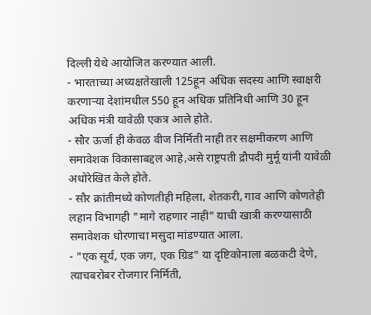दिल्ली येथे आयोजित करण्यात आली.
- भारताच्या अध्यक्षतेखाली 125हून अधिक सदस्य आणि स्वाक्षरी करणाऱ्या देशांमधील 550 हून अधिक प्रतिनिधी आणि 30 हून अधिक मंत्री यावेळी एकत्र आले होते.
- सौर ऊर्जा ही केवळ वीज निर्मिती नाही तर सक्षमीकरण आणि समावेशक विकासाबद्दल आहे,असे राष्ट्रपती द्रौपदी मुर्मू यांनी यावेळी अधोरेखित केले होते.
- सौर क्रांतीमध्ये कोणतीही महिला, शेतकरी, गाव आणि कोणतेही लहान विभागही "मागे राहणार नाही" याची खात्री करण्यासाठी समावेशक धोरणाचा मसुदा मांडण्यात आला.
- "एक सूर्य, एक जग, एक ग्रिड" या दृष्टिकोनाला बळकटी देणे, त्याचबरोबर रोजगार निर्मिती,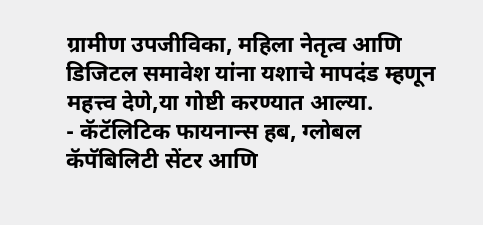ग्रामीण उपजीविका, महिला नेतृत्व आणि डिजिटल समावेश यांना यशाचे मापदंड म्हणून महत्त्व देणे,या गोष्टी करण्यात आल्या.
- कॅटॅलिटिक फायनान्स हब, ग्लोबल कॅपॅबिलिटी सेंटर आणि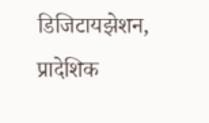डिजिटायझेशन, प्रादेशिक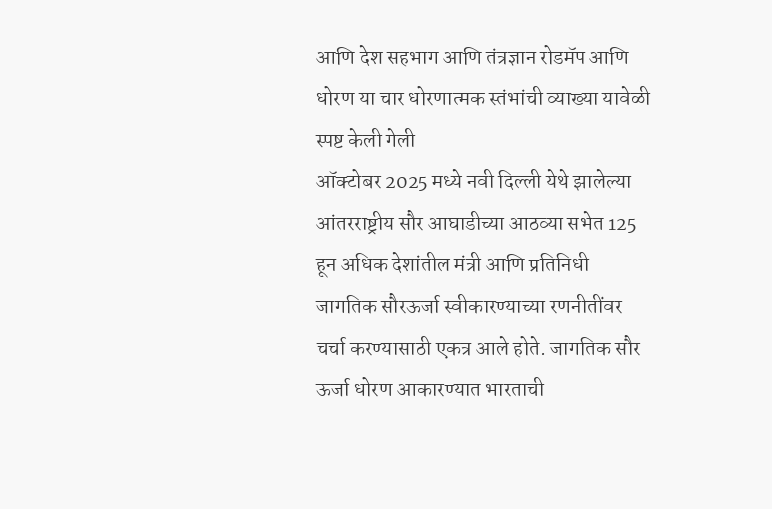आणि देश सहभाग आणि तंत्रज्ञान रोडमॅप आणि धोरण या चार धोरणात्मक स्तंभांची व्याख्या यावेळी स्पष्ट केली गेली
ऑक्टोबर 2025 मध्ये नवी दिल्ली येथे झालेल्या आंतरराष्ट्रीय सौर आघाडीच्या आठव्या सभेत 125 हून अधिक देशांतील मंत्री आणि प्रतिनिधी जागतिक सौरऊर्जा स्वीकारण्याच्या रणनीतींवर चर्चा करण्यासाठी एकत्र आले होते. जागतिक सौर ऊर्जा धोरण आकारण्यात भारताची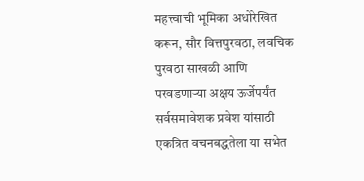महत्त्वाची भूमिका अधोरेखित करून, सौर वित्तपुरवठा, लवचिक पुरवठा साखळी आणि परवडणाऱ्या अक्षय ऊर्जेपर्यंत सर्वसमावेशक प्रवेश यांसाठी एकत्रित वचनबद्धतेला या सभेत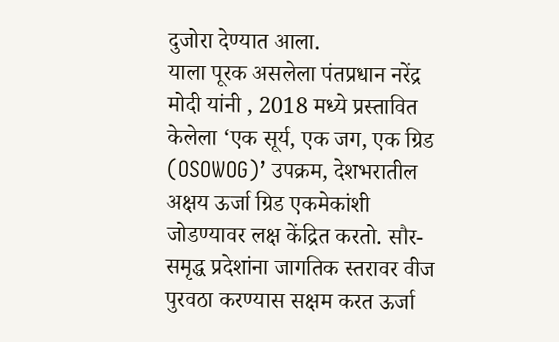दुजोरा देण्यात आला.
याला पूरक असलेला पंतप्रधान नरेंद्र मोदी यांनी , 2018 मध्ये प्रस्तावित केलेला ‘एक सूर्य, एक जग, एक ग्रिड (OSOWOG)’ उपक्रम, देशभरातील अक्षय ऊर्जा ग्रिड एकमेकांशी जोडण्यावर लक्ष केंद्रित करतो. सौर-समृद्ध प्रदेशांना जागतिक स्तरावर वीज पुरवठा करण्यास सक्षम करत ऊर्जा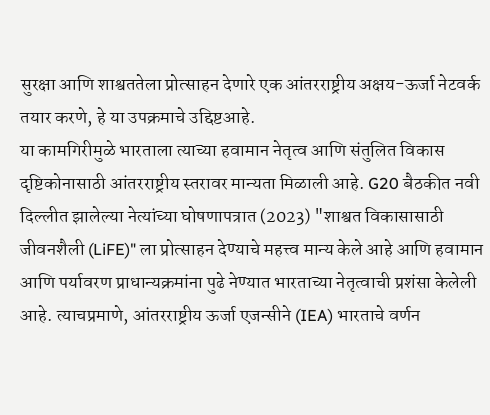सुरक्षा आणि शाश्वततेला प्रोत्साहन देणारे एक आंतरराष्ट्रीय अक्षय-ऊर्जा नेटवर्क तयार करणे, हे या उपक्रमाचे उद्दिष्टआहे.
या कामगिरीमुळे भारताला त्याच्या हवामान नेतृत्व आणि संतुलित विकास दृष्टिकोनासाठी आंतरराष्ट्रीय स्तरावर मान्यता मिळाली आहे. G20 बैठकीत नवी दिल्लीत झालेल्या नेत्यांच्या घोषणापत्रात (2023) "शाश्वत विकासासाठी जीवनशैली (LiFE)" ला प्रोत्साहन देण्याचे महत्त्व मान्य केले आहे आणि हवामान आणि पर्यावरण प्राधान्यक्रमांना पुढे नेण्यात भारताच्या नेतृत्वाची प्रशंसा केलेली आहे. त्याचप्रमाणे, आंतरराष्ट्रीय ऊर्जा एजन्सीने (IEA) भारताचे वर्णन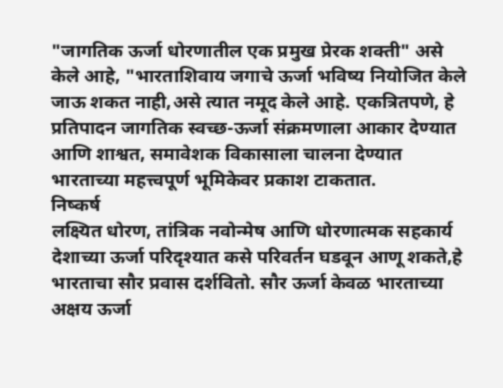"जागतिक ऊर्जा धोरणातील एक प्रमुख प्रेरक शक्ती" असे केले आहे, "भारताशिवाय जगाचे ऊर्जा भविष्य नियोजित केले जाऊ शकत नाही,असे त्यात नमूद केले आहे. एकत्रितपणे, हे प्रतिपादन जागतिक स्वच्छ-ऊर्जा संक्रमणाला आकार देण्यात आणि शाश्वत, समावेशक विकासाला चालना देण्यात भारताच्या महत्त्वपूर्ण भूमिकेवर प्रकाश टाकतात.
निष्कर्ष
लक्ष्यित धोरण, तांत्रिक नवोन्मेष आणि धोरणात्मक सहकार्य देशाच्या ऊर्जा परिदृश्यात कसे परिवर्तन घडवून आणू शकते,हे भारताचा सौर प्रवास दर्शवितो. सौर ऊर्जा केवळ भारताच्या अक्षय ऊर्जा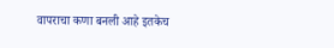वापराचा कणा बनली आहे इतकेच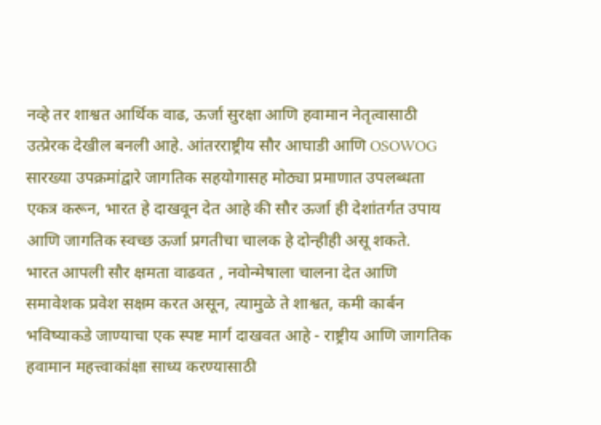नव्हे तर शाश्वत आर्थिक वाढ, ऊर्जा सुरक्षा आणि हवामान नेतृत्वासाठी उत्प्रेरक देखील बनली आहे. आंतरराष्ट्रीय सौर आघाडी आणि OSOWOG सारख्या उपक्रमांद्वारे जागतिक सहयोगासह मोठ्या प्रमाणात उपलब्धता एकत्र करून, भारत हे दाखवून देत आहे की सौर ऊर्जा ही देशांतर्गत उपाय आणि जागतिक स्वच्छ ऊर्जा प्रगतीचा चालक हे दोन्हीही असू शकते.
भारत आपली सौर क्षमता वाढवत , नवोन्मेषाला चालना देत आणि समावेशक प्रवेश सक्षम करत असून, त्यामुळे ते शाश्वत, कमी कार्बन भविष्याकडे जाण्याचा एक स्पष्ट मार्ग दाखवत आहे - राष्ट्रीय आणि जागतिक हवामान महत्त्वाकांक्षा साध्य करण्यासाठी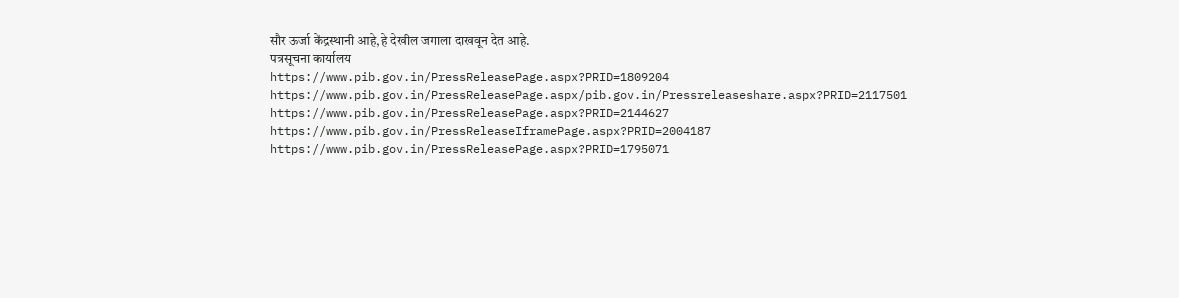सौर ऊर्जा केंद्रस्थानी आहे,हे देखील जगाला दाखवून देत आहे.
पत्रसूचना कार्यालय
https://www.pib.gov.in/PressReleasePage.aspx?PRID=1809204
https://www.pib.gov.in/PressReleasePage.aspx/pib.gov.in/Pressreleaseshare.aspx?PRID=2117501
https://www.pib.gov.in/PressReleasePage.aspx?PRID=2144627
https://www.pib.gov.in/PressReleaseIframePage.aspx?PRID=2004187
https://www.pib.gov.in/PressReleasePage.aspx?PRID=1795071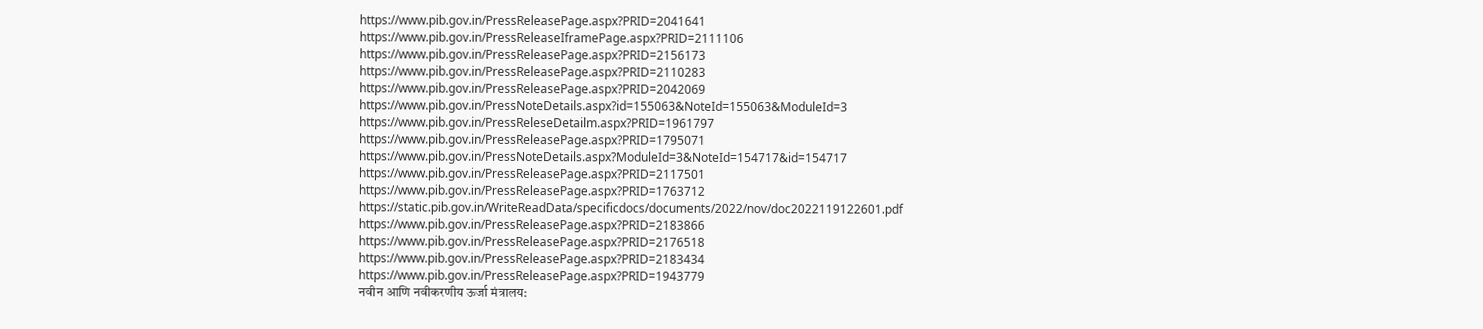https://www.pib.gov.in/PressReleasePage.aspx?PRID=2041641
https://www.pib.gov.in/PressReleaseIframePage.aspx?PRID=2111106
https://www.pib.gov.in/PressReleasePage.aspx?PRID=2156173
https://www.pib.gov.in/PressReleasePage.aspx?PRID=2110283
https://www.pib.gov.in/PressReleasePage.aspx?PRID=2042069
https://www.pib.gov.in/PressNoteDetails.aspx?id=155063&NoteId=155063&ModuleId=3
https://www.pib.gov.in/PressReleseDetailm.aspx?PRID=1961797
https://www.pib.gov.in/PressReleasePage.aspx?PRID=1795071
https://www.pib.gov.in/PressNoteDetails.aspx?ModuleId=3&NoteId=154717&id=154717
https://www.pib.gov.in/PressReleasePage.aspx?PRID=2117501
https://www.pib.gov.in/PressReleasePage.aspx?PRID=1763712
https://static.pib.gov.in/WriteReadData/specificdocs/documents/2022/nov/doc2022119122601.pdf
https://www.pib.gov.in/PressReleasePage.aspx?PRID=2183866
https://www.pib.gov.in/PressReleasePage.aspx?PRID=2176518
https://www.pib.gov.in/PressReleasePage.aspx?PRID=2183434
https://www.pib.gov.in/PressReleasePage.aspx?PRID=1943779
नवीन आणि नवीकरणीय ऊर्जा मंत्रालय: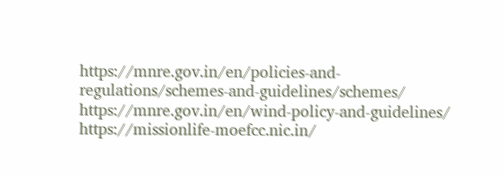https://mnre.gov.in/en/policies-and-regulations/schemes-and-guidelines/schemes/
https://mnre.gov.in/en/wind-policy-and-guidelines/
https://missionlife-moefcc.nic.in/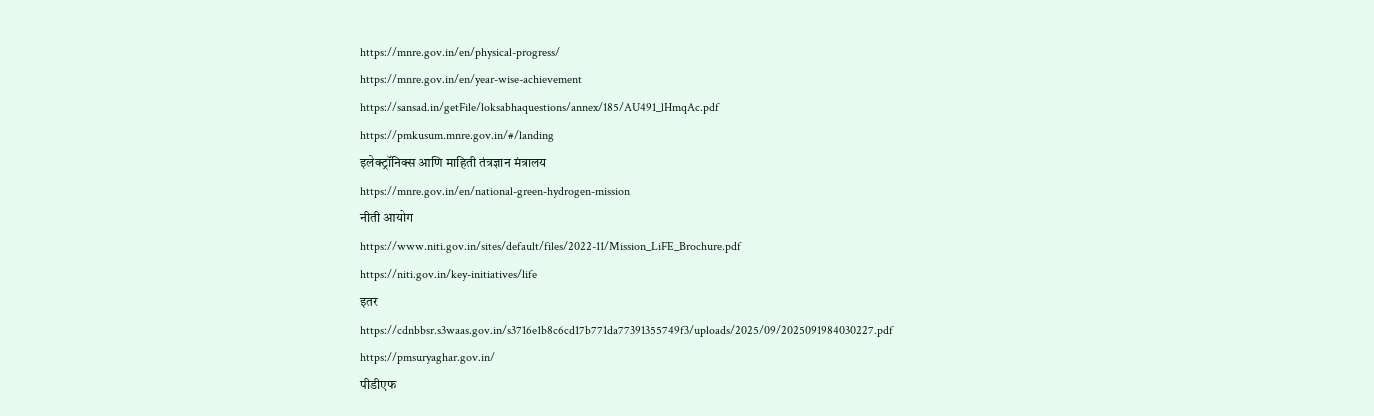https://mnre.gov.in/en/physical-progress/
https://mnre.gov.in/en/year-wise-achievement
https://sansad.in/getFile/loksabhaquestions/annex/185/AU491_lHmqAc.pdf
https://pmkusum.mnre.gov.in/#/landing
इलेक्ट्रॉनिक्स आणि माहिती तंत्रज्ञान मंत्रालय
https://mnre.gov.in/en/national-green-hydrogen-mission
नीती आयोग
https://www.niti.gov.in/sites/default/files/2022-11/Mission_LiFE_Brochure.pdf
https://niti.gov.in/key-initiatives/life
इतर
https://cdnbbsr.s3waas.gov.in/s3716e1b8c6cd17b771da77391355749f3/uploads/2025/09/2025091984030227.pdf
https://pmsuryaghar.gov.in/
पीडीएफ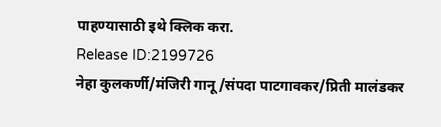पाहण्यासाठी इथे क्लिक करा.
Release ID:2199726
नेहा कुलकर्णी/मंजिरी गानू/संपदा पाटगावकर/प्रिती मालंडकर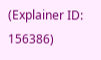(Explainer ID: 156386)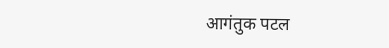आगंतुक पटल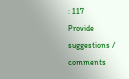: 117
Provide suggestions / comments